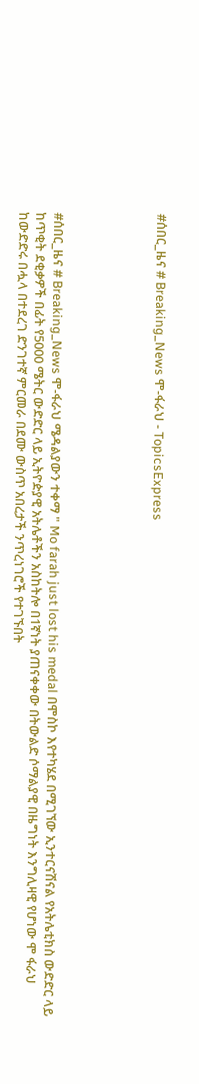#ሰበር_ዜና # Breaking_News ሞ-ፋራህ - TopicsExpress





#ሰበር_ዜና # Breaking_News ሞ-ፋራህ ሜዳልያውን ተቀማ " Mo farah just lost his medal በሞስኮ እየተካሄደ በሚገኘው ኢንተርናሽናል የአትሌቲክስ ውድድር ላይ ከጥቂት ደቂቃዎች በፊት የ5000 ሜትር ውድድር ላይ ኢትዮዽያዊ አትሌቶችን አስከትሎ በ1ኛነት ያጠናቀቀው በትውልድ ሶማልያዊ በዜግነት እንግሊዛዊ የሆነው ሞ ፋራህ ከውድድሩ በሗላ በተደረገ ድንገተኛ ምርመራ በደሙ ውስጥ አበረታች ንጥረነገሮች የተገኙበት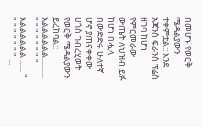በመሆኑ የወርቅ ሜዳልያውን ተቀምቷል:: እንደ አጃንስ ፍራንስ ፕሬስ ዘገባ ከሆነ የምርመራው ውጤት ለህዝብ ይፉ ከሆነ በሗላ በውድድሩ ሁለተኛ ሆኖ ያጠናቀቀው ሀጎስ ገብረሂወት የወርቅ ሜዳልያውን ይረከባል:: እልልልልልል.......... " " " " " " " " እልልልልልል ...... " " " " " " " " ...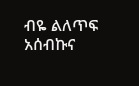ብዬ ልለጥፍ አሰብኩና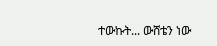ተውኩት... ውሸቴን ነው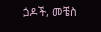ጏዶች, መቼስ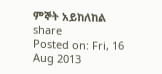ምኞት አይከለከል share
Posted on: Fri, 16 Aug 2013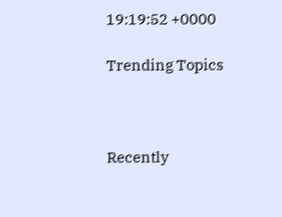19:19:52 +0000

Trending Topics



Recently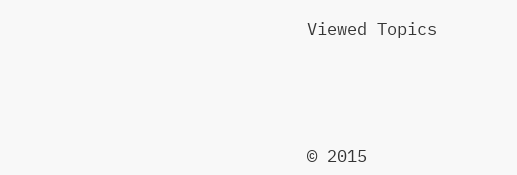Viewed Topics




© 2015